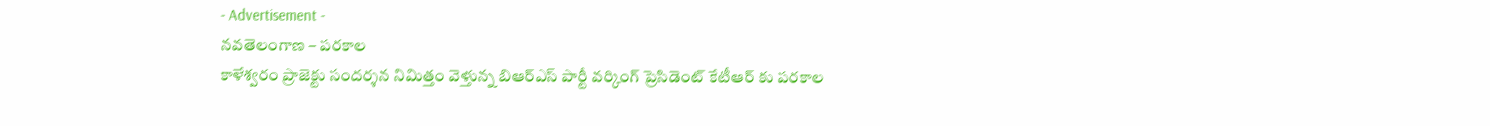- Advertisement -
నవతెలంగాణ – పరకాల
కాళేశ్వరం ప్రాజెక్టు సందర్శన నిమిత్తం వెళ్తున్న బిఆర్ఎస్ పార్టీ వర్కింగ్ ప్రెసిడెంట్ కేటీఆర్ కు పరకాల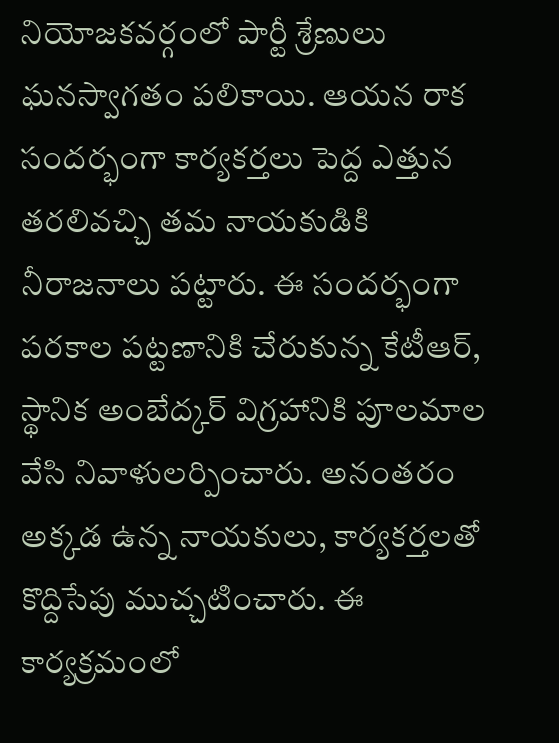నియోజకవర్గంలో పార్టీ శ్రేణులు ఘనస్వాగతం పలికాయి. ఆయన రాక సందర్భంగా కార్యకర్తలు పెద్ద ఎత్తున తరలివచ్చి తమ నాయకుడికి నీరాజనాలు పట్టారు. ఈ సందర్భంగా పరకాల పట్టణానికి చేరుకున్న కేటీఆర్, స్థానిక అంబేద్కర్ విగ్రహానికి పూలమాల వేసి నివాళులర్పించారు. అనంతరం అక్కడ ఉన్న నాయకులు, కార్యకర్తలతో కొద్దిసేపు ముచ్చటించారు. ఈ కార్యక్రమంలో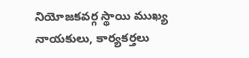నియోజకవర్గ స్థాయి ముఖ్య నాయకులు, కార్యకర్తలు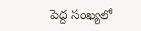పెద్ద సంఖ్యలో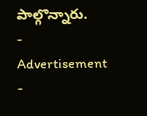పాల్గొన్నారు.
- Advertisement -